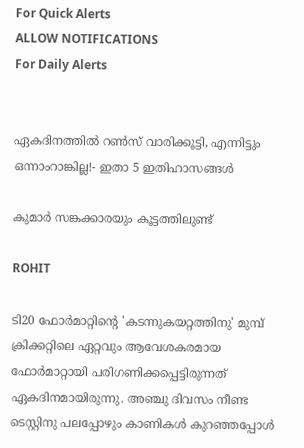For Quick Alerts
ALLOW NOTIFICATIONS
For Daily Alerts


ഏകദിനത്തില്‍ റണ്‍സ് വാരിക്കൂട്ടി, എന്നിട്ടും ഒന്നാംറാങ്കില്ല!- ഇതാ 5 ഇതിഹാസങ്ങള്‍

കുമാര്‍ സങ്കക്കാരയും കൂട്ടത്തിലുണ്ട്

ROHIT

ടി20 ഫോര്‍മാറ്റിന്റെ 'കടന്നുകയറ്റത്തിനു' മുമ്പ് ക്രിക്കറ്റിലെ ഏറ്റവും ആവേശകരമായ ഫോര്‍മാറ്റായി പരിഗണിക്കപ്പെട്ടിരുന്നത് ഏകദിനമായിരുന്നു. അഞ്ചു ദിവസം നീണ്ട ടെസ്റ്റിനു പലപ്പോഴും കാണികള്‍ കുറഞ്ഞപ്പോള്‍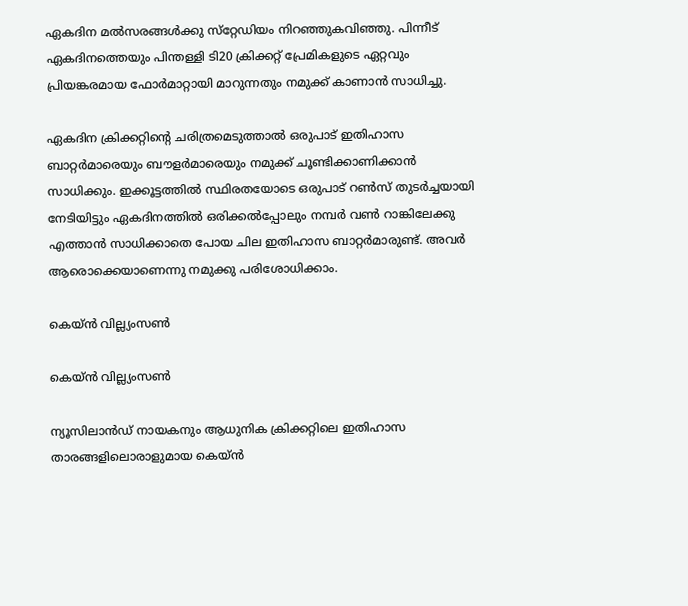ഏകദിന മല്‍സരങ്ങള്‍ക്കു സ്‌റ്റേഡിയം നിറഞ്ഞുകവിഞ്ഞു. പിന്നീട് ഏകദിനത്തെയും പിന്തള്ളി ടി20 ക്രിക്കറ്റ് പ്രേമികളുടെ ഏറ്റവും പ്രിയങ്കരമായ ഫോര്‍മാറ്റായി മാറുന്നതും നമുക്ക് കാണാന്‍ സാധിച്ചു.

ഏകദിന ക്രിക്കറ്റിന്റെ ചരിത്രമെടുത്താല്‍ ഒരുപാട് ഇതിഹാസ ബാറ്റര്‍മാരെയും ബൗളര്‍മാരെയും നമുക്ക് ചൂണ്ടിക്കാണിക്കാന്‍ സാധിക്കും. ഇക്കൂട്ടത്തില്‍ സ്ഥിരതയോടെ ഒരുപാട് റണ്‍സ് തുടര്‍ച്ചയായി നേടിയിട്ടും ഏകദിനത്തില്‍ ഒരിക്കല്‍പ്പോലും നമ്പര്‍ വണ്‍ റാങ്കിലേക്കു എത്താന്‍ സാധിക്കാതെ പോയ ചില ഇതിഹാസ ബാറ്റര്‍മാരുണ്ട്. അവര്‍ ആരൊക്കെയാണെന്നു നമുക്കു പരിശോധിക്കാം.

കെയ്ന്‍ വില്ല്യംസണ്‍

കെയ്ന്‍ വില്ല്യംസണ്‍

ന്യൂസിലാന്‍ഡ് നായകനും ആധുനിക ക്രിക്കറ്റിലെ ഇതിഹാസ താരങ്ങളിലൊരാളുമായ കെയ്ന്‍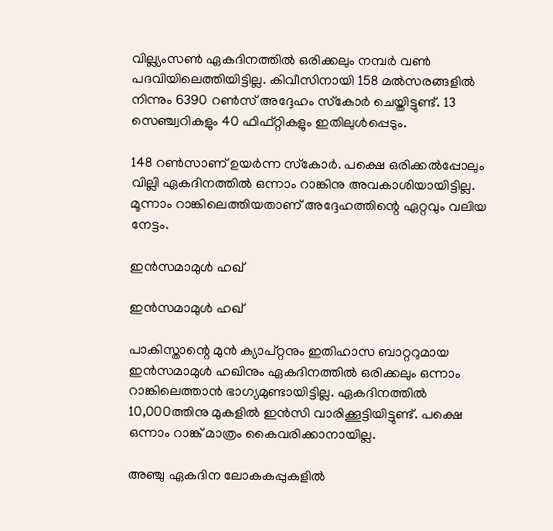വില്ല്യംസണ്‍ ഏകദിനത്തില്‍ ഒരിക്കലും നമ്പര്‍ വണ്‍ പദവിയിലെത്തിയിട്ടില്ല. കിവീസിനായി 158 മല്‍സരങ്ങളില്‍ നിന്നും 6390 റണ്‍സ് അദ്ദേഹം സ്‌കോര്‍ ചെയ്തിട്ടുണ്ട്. 13 സെഞ്ച്വറികളും 40 ഫിഫ്റ്റികളും ഇതിലുള്‍പ്പെടും.

148 റണ്‍സാണ് ഉയര്‍ന്ന സ്‌കോര്‍. പക്ഷെ ഒരിക്കല്‍പ്പോലും വില്ലി ഏകദിനത്തില്‍ ഒന്നാം റാങ്കിനു അവകാശിയായിട്ടില്ല. മൂന്നാം റാങ്കിലെത്തിയതാണ് അദ്ദേഹത്തിന്റെ ഏറ്റവും വലിയ നേട്ടം.

ഇന്‍സമാമുള്‍ ഹഖ്

ഇന്‍സമാമുള്‍ ഹഖ്

പാകിസ്താന്റെ മുന്‍ ക്യാപ്റ്റനും ഇതിഹാസ ബാറ്ററുമായ ഇന്‍സമാമുള്‍ ഹഖിനും ഏകദിനത്തില്‍ ഒരിക്കലും ഒന്നാം റാങ്കിലെത്താന്‍ ഭാഗ്യമുണ്ടായിട്ടില്ല. ഏകദിനത്തില്‍ 10,000ത്തിനു മുകളില്‍ ഇന്‍സി വാരിക്കൂട്ടിയിട്ടുണ്ട്. പക്ഷെ ഒന്നാം റാങ്ക് മാത്രം കൈവരിക്കാനായില്ല.

അഞ്ചു ഏകദിന ലോകകപ്പുകളില്‍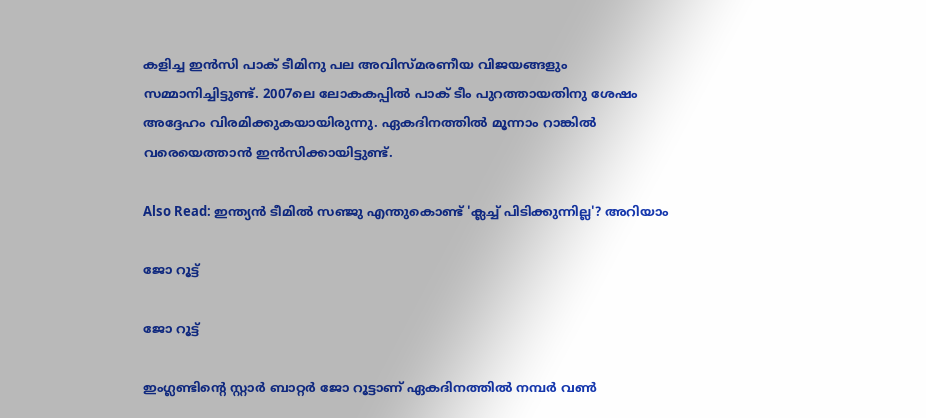കളിച്ച ഇന്‍സി പാക് ടീമിനു പല അവിസ്മരണീയ വിജയങ്ങളും സമ്മാനിച്ചിട്ടുണ്ട്. 2007ലെ ലോകകപ്പില്‍ പാക് ടീം പുറത്തായതിനു ശേഷം അദ്ദേഹം വിരമിക്കുകയായിരുന്നു. ഏകദിനത്തില്‍ മൂന്നാം റാങ്കില്‍ വരെയെത്താന്‍ ഇന്‍സിക്കായിട്ടുണ്ട്.

Also Read: ഇന്ത്യന്‍ ടീമില്‍ സഞ്ജു എന്തുകൊണ്ട് 'ക്ലച്ച് പിടിക്കുന്നില്ല'? അറിയാം

ജോ റൂട്ട്

ജോ റൂട്ട്

ഇംഗ്ലണ്ടിന്റെ സ്റ്റാര്‍ ബാറ്റര്‍ ജോ റൂട്ടാണ് ഏകദിനത്തില്‍ നമ്പര്‍ വണ്‍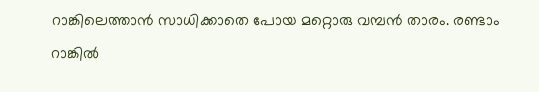റാങ്കിലെത്താന്‍ സാധിക്കാതെ പോയ മറ്റൊരു വമ്പന്‍ താരം. രണ്ടാം റാങ്കില്‍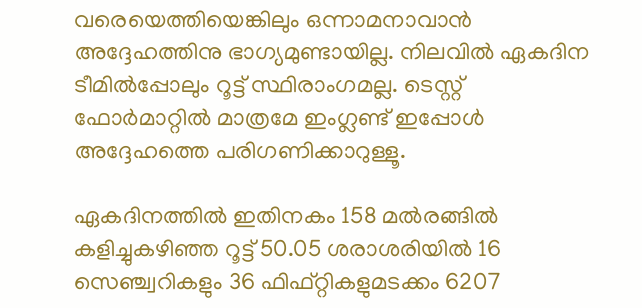വരെയെത്തിയെങ്കിലും ഒന്നാമനാവാന്‍ അദ്ദേഹത്തിനു ഭാഗ്യമുണ്ടായില്ല. നിലവില്‍ ഏകദിന ടീമില്‍പ്പോലും റൂട്ട് സ്ഥിരാംഗമല്ല. ടെസ്റ്റ് ഫോര്‍മാറ്റില്‍ മാത്രമേ ഇംഗ്ലണ്ട് ഇപ്പോള്‍ അദ്ദേഹത്തെ പരിഗണിക്കാറുള്ളൂ.

ഏകദിനത്തില്‍ ഇതിനകം 158 മല്‍രങ്ങില്‍ കളിച്ചുകഴിഞ്ഞ റൂട്ട് 50.05 ശരാശരിയില്‍ 16 സെഞ്ച്വറികളും 36 ഫിഫ്റ്റികളുമടക്കം 6207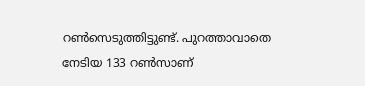റണ്‍സെടുത്തിട്ടുണ്ട്. പുറത്താവാതെ നേടിയ 133 റണ്‍സാണ്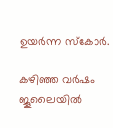ഉയര്‍ന്ന സ്‌കോര്‍.

കഴിഞ്ഞ വര്‍ഷം ജൂലൈയില്‍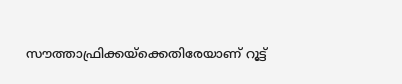സൗത്താഫ്രിക്കയ്‌ക്കെതിരേയാണ് റൂട്ട്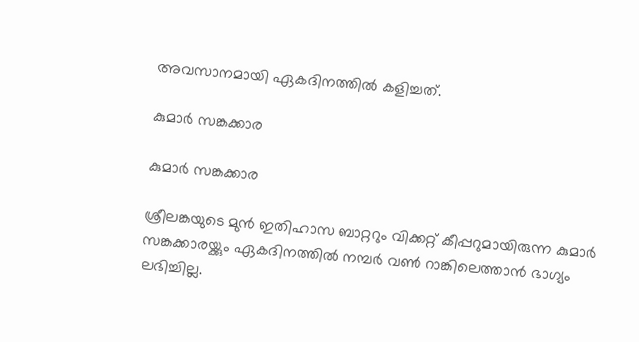അവസാനമായി ഏകദിനത്തില്‍ കളിച്ചത്.

കുമാര്‍ സങ്കക്കാര

കുമാര്‍ സങ്കക്കാര

ശ്രീലങ്കയുടെ മുന്‍ ഇതിഹാസ ബാറ്ററും വിക്കറ്റ് കീപ്പറുമായിരുന്ന കുമാര്‍ സങ്കക്കാരയ്ക്കും ഏകദിനത്തില്‍ നമ്പര്‍ വണ്‍ റാങ്കിലെത്താന്‍ ഭാഗ്യം ലഭിച്ചില്ല.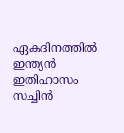ഏകദിനത്തില്‍ ഇന്ത്യന്‍ ഇതിഹാസം സച്ചിന്‍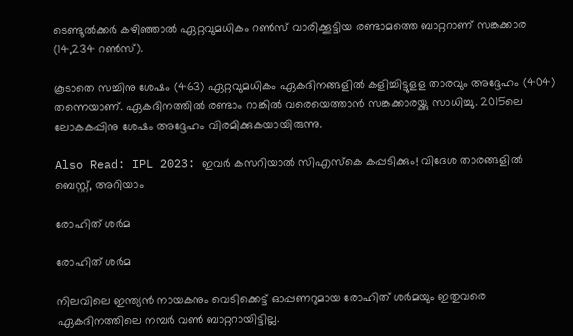ടെണ്ടുല്‍ക്കര്‍ കഴിഞ്ഞാല്‍ ഏറ്റവുമധികം റണ്‍സ് വാരിക്കൂട്ടിയ രണ്ടാമത്തെ ബാറ്ററാണ് സങ്കക്കാര (14,234 റണ്‍സ്).

കൂടാതെ സച്ചിനു ശേഷം (463) ഏറ്റവുമധികം ഏകദിനങ്ങളില്‍ കളിച്ചിട്ടുളള താരവും അദ്ദേഹം (404) തന്നെയാണ്. ഏകദിനത്തില്‍ രണ്ടാം റാങ്കില്‍ വരെയെത്താന്‍ സങ്കക്കാരയ്ക്കു സാധിച്ചു. 2015ലെ ലോകകപ്പിനു ശേഷം അദ്ദേഹം വിരമിക്കുകയായിരുന്നു.

Also Read: IPL 2023: ഇവര്‍ കസറിയാല്‍ സിഎസ്‌കെ കപ്പടിക്കും! വിദേശ താരങ്ങളില്‍ ബെസ്റ്റ്, അറിയാം

രോഹിത് ശര്‍മ

രോഹിത് ശര്‍മ

നിലവിലെ ഇന്ത്യന്‍ നായകനും വെടിക്കെട്ട് ഓപ്പണറുമായ രോഹിത് ശര്‍മയും ഇതുവരെ ഏകദിനത്തിലെ നമ്പര്‍ വണ്‍ ബാറ്ററായിട്ടില്ല.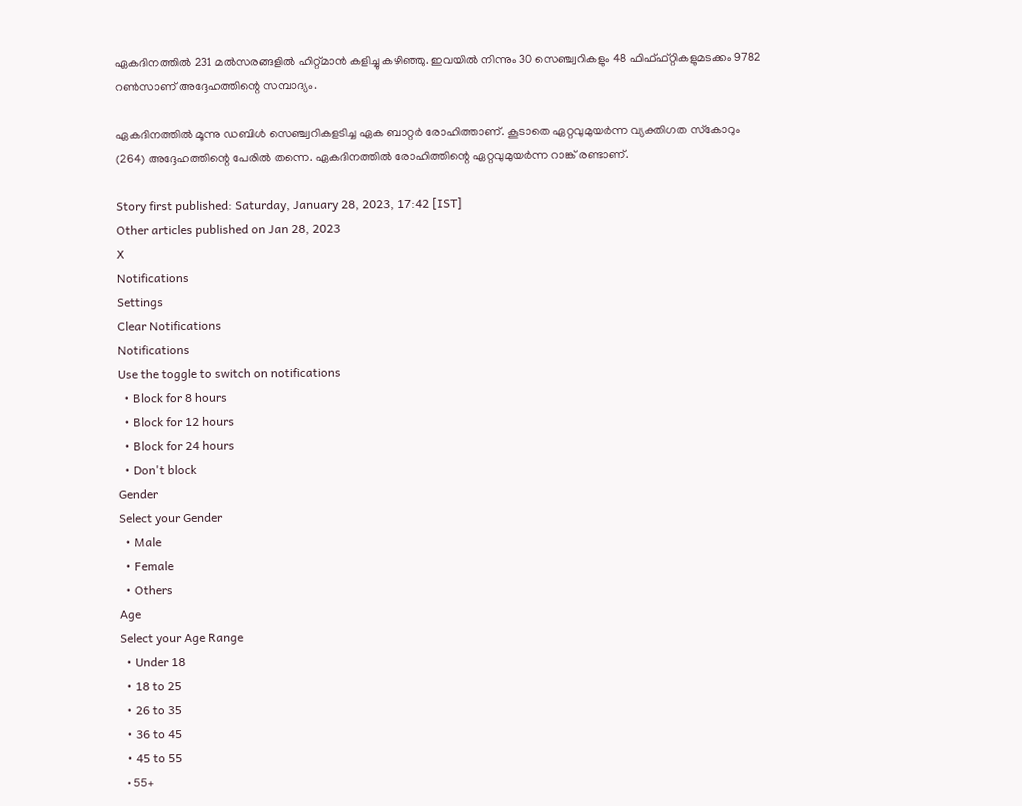ഏകദിനത്തില്‍ 231 മല്‍സരങ്ങളില്‍ ഹിറ്റ്മാന്‍ കളിച്ചു കഴിഞ്ഞു. ഇവയില്‍ നിന്നും 30 സെഞ്ച്വറികളും 48 ഫിഫ്ഫ്റ്റികളുമടക്കം 9782 റണ്‍സാണ് അദ്ദേഹത്തിന്റെ സമ്പാദ്യം.

ഏകദിനത്തില്‍ മൂന്നു ഡബിള്‍ സെഞ്ച്വറികളടിച്ച ഏക ബാറ്റര്‍ രോഹിത്താണ്. കൂടാതെ ഏറ്റവുമുയര്‍ന്ന വ്യക്തിഗത സ്‌കോറും (264) അദ്ദേഹത്തിന്റെ പേരില്‍ തന്നെ. ഏകദിനത്തില്‍ രോഹിത്തിന്റെ ഏറ്റവുമുയര്‍ന്ന റാങ്ക് രണ്ടാണ്.

Story first published: Saturday, January 28, 2023, 17:42 [IST]
Other articles published on Jan 28, 2023
X
Notifications
Settings
Clear Notifications
Notifications
Use the toggle to switch on notifications
  • Block for 8 hours
  • Block for 12 hours
  • Block for 24 hours
  • Don't block
Gender
Select your Gender
  • Male
  • Female
  • Others
Age
Select your Age Range
  • Under 18
  • 18 to 25
  • 26 to 35
  • 36 to 45
  • 45 to 55
  • 55+